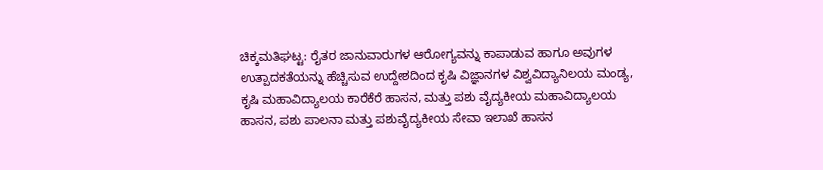ಚಿಕ್ಕಮತಿಘಟ್ಟ: ರೈತರ ಜಾನುವಾರುಗಳ ಆರೋಗ್ಯವನ್ನು ಕಾಪಾಡುವ ಹಾಗೂ ಅವುಗಳ ಉತ್ಪಾದಕತೆಯನ್ನು ಹೆಚ್ಚಿಸುವ ಉದ್ದೇಶದಿಂದ ಕೃಷಿ ವಿಜ್ಞಾನಗಳ ವಿಶ್ವವಿದ್ಯಾನಿಲಯ ಮಂಡ್ಯ, ಕೃಷಿ ಮಹಾವಿದ್ಯಾಲಯ ಕಾರೆಕೆರೆ ಹಾಸನ, ಮತ್ತು ಪಶು ವೈದ್ಯಕೀಯ ಮಹಾವಿದ್ಯಾಲಯ ಹಾಸನ, ಪಶು ಪಾಲನಾ ಮತ್ತು ಪಶುವೈದ್ಯಕೀಯ ಸೇವಾ ಇಲಾಖೆ ಹಾಸನ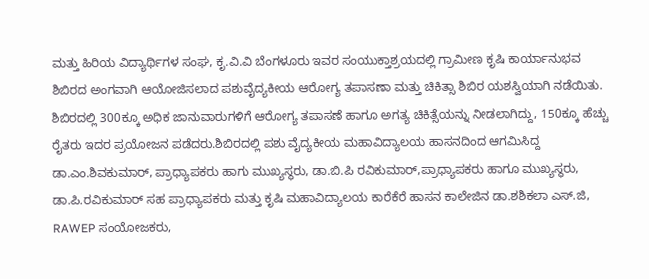ಮತ್ತು ಹಿರಿಯ ವಿದ್ಯಾರ್ಥಿಗಳ ಸಂಘ, ಕೃ.ವಿ.ವಿ ಬೆಂಗಳೂರು ಇವರ ಸಂಯುಕ್ತಾಶ್ರಯದಲ್ಲಿ ಗ್ರಾಮೀಣ ಕೃಷಿ ಕಾರ್ಯಾನುಭವ ಶಿಬಿರದ ಅಂಗವಾಗಿ ಆಯೋಜಿಸಲಾದ ಪಶುವೈದ್ಯಕೀಯ ಆರೋಗ್ಯ ತಪಾಸಣಾ ಮತ್ತು ಚಿಕಿತ್ಸಾ ಶಿಬಿರ ಯಶಸ್ವಿಯಾಗಿ ನಡೆಯಿತು.
ಶಿಬಿರದಲ್ಲಿ 300ಕ್ಕೂ ಅಧಿಕ ಜಾನುವಾರುಗಳಿಗೆ ಆರೋಗ್ಯ ತಪಾಸಣೆ ಹಾಗೂ ಅಗತ್ಯ ಚಿಕಿತ್ಸೆಯನ್ನು ನೀಡಲಾಗಿದ್ದು, 150ಕ್ಕೂ ಹೆಚ್ಚು ರೈತರು ಇದರ ಪ್ರಯೋಜನ ಪಡೆದರು.ಶಿಬಿರದಲ್ಲಿ ಪಶು ವೈದ್ಯಕೀಯ ಮಹಾವಿದ್ಯಾಲಯ ಹಾಸನದಿಂದ ಆಗಮಿಸಿದ್ದ ಡಾ.ಎಂ.ಶಿವಕುಮಾರ್, ಪ್ರಾಧ್ಯಾಪಕರು ಹಾಗು ಮುಖ್ಯಸ್ಥರು, ಡಾ.ಬಿ.ಪಿ ರವಿಕುಮಾರ್,ಪ್ರಾಧ್ಯಾಪಕರು ಹಾಗೂ ಮುಖ್ಯಸ್ಥರು, ಡಾ.ಪಿ.ರವಿಕುಮಾರ್ ಸಹ ಪ್ರಾಧ್ಯಾಪಕರು ಮತ್ತು ಕೃಷಿ ಮಹಾವಿದ್ಯಾಲಯ ಕಾರೆಕೆರೆ ಹಾಸನ ಕಾಲೇಜಿನ ಡಾ.ಶಶಿಕಲಾ ಎಸ್.ಜಿ, RAWEP ಸಂಯೋಜಕರು,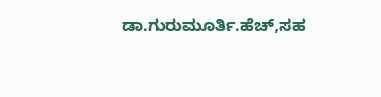ಡಾ.ಗುರುಮೂರ್ತಿ.ಹೆಚ್,ಸಹ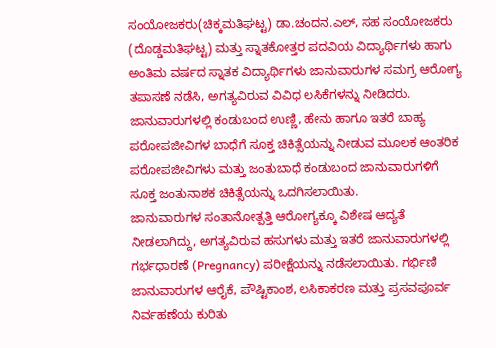ಸಂಯೋಜಕರು(ಚಿಕ್ಕಮತಿಘಟ್ಟ) ಡಾ.ಚಂದನ.ಎಲ್, ಸಹ ಸಂಯೋಜಕರು (ದೊಡ್ಡಮತಿಘಟ್ಟ) ಮತ್ತು ಸ್ನಾತಕೋತ್ತರ ಪದವಿಯ ವಿದ್ಯಾರ್ಥಿಗಳು ಹಾಗು ಅಂತಿಮ ವರ್ಷದ ಸ್ನಾತಕ ವಿದ್ಯಾರ್ಥಿಗಳು ಜಾನುವಾರುಗಳ ಸಮಗ್ರ ಆರೋಗ್ಯ ತಪಾಸಣೆ ನಡೆಸಿ, ಅಗತ್ಯವಿರುವ ವಿವಿಧ ಲಸಿಕೆಗಳನ್ನು ನೀಡಿದರು.
ಜಾನುವಾರುಗಳಲ್ಲಿ ಕಂಡುಬಂದ ಉಣ್ಣಿ, ಹೇನು ಹಾಗೂ ಇತರೆ ಬಾಹ್ಯ ಪರೋಪಜೀವಿಗಳ ಬಾಧೆಗೆ ಸೂಕ್ತ ಚಿಕಿತ್ಸೆಯನ್ನು ನೀಡುವ ಮೂಲಕ ಆಂತರಿಕ ಪರೋಪಜೀವಿಗಳು ಮತ್ತು ಜಂತುಬಾಧೆ ಕಂಡುಬಂದ ಜಾನುವಾರುಗಳಿಗೆ ಸೂಕ್ತ ಜಂತುನಾಶಕ ಚಿಕಿತ್ಸೆಯನ್ನು ಒದಗಿಸಲಾಯಿತು.
ಜಾನುವಾರುಗಳ ಸಂತಾನೋತ್ಪತ್ತಿ ಆರೋಗ್ಯಕ್ಕೂ ವಿಶೇಷ ಆದ್ಯತೆ ನೀಡಲಾಗಿದ್ದು, ಅಗತ್ಯವಿರುವ ಹಸುಗಳು ಮತ್ತು ಇತರೆ ಜಾನುವಾರುಗಳಲ್ಲಿ ಗರ್ಭಧಾರಣೆ (Pregnancy) ಪರೀಕ್ಷೆಯನ್ನು ನಡೆಸಲಾಯಿತು. ಗರ್ಭಿಣಿ ಜಾನುವಾರುಗಳ ಆರೈಕೆ, ಪೌಷ್ಟಿಕಾಂಶ, ಲಸಿಕಾಕರಣ ಮತ್ತು ಪ್ರಸವಪೂರ್ವ ನಿರ್ವಹಣೆಯ ಕುರಿತು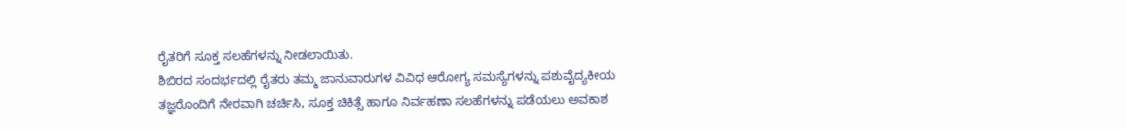ರೈತರಿಗೆ ಸೂಕ್ತ ಸಲಹೆಗಳನ್ನು ನೀಡಲಾಯಿತು.
ಶಿಬಿರದ ಸಂದರ್ಭದಲ್ಲಿ ರೈತರು ತಮ್ಮ ಜಾನುವಾರುಗಳ ವಿವಿಧ ಆರೋಗ್ಯ ಸಮಸ್ಯೆಗಳನ್ನು ಪಶುವೈದ್ಯಕೀಯ ತಜ್ಞರೊಂದಿಗೆ ನೇರವಾಗಿ ಚರ್ಚಿಸಿ, ಸೂಕ್ತ ಚಿಕಿತ್ಸೆ ಹಾಗೂ ನಿರ್ವಹಣಾ ಸಲಹೆಗಳನ್ನು ಪಡೆಯಲು ಅವಕಾಶ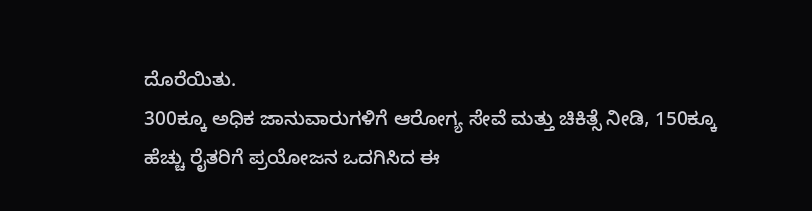ದೊರೆಯಿತು.
300ಕ್ಕೂ ಅಧಿಕ ಜಾನುವಾರುಗಳಿಗೆ ಆರೋಗ್ಯ ಸೇವೆ ಮತ್ತು ಚಿಕಿತ್ಸೆ ನೀಡಿ, 150ಕ್ಕೂ ಹೆಚ್ಚು ರೈತರಿಗೆ ಪ್ರಯೋಜನ ಒದಗಿಸಿದ ಈ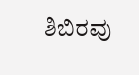ಶಿಬಿರವು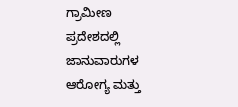ಗ್ರಾಮೀಣ ಪ್ರದೇಶದಲ್ಲಿ ಜಾನುವಾರುಗಳ ಆರೋಗ್ಯ ಮತ್ತು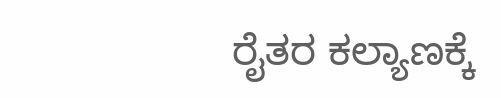ರೈತರ ಕಲ್ಯಾಣಕ್ಕೆ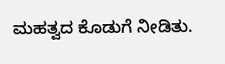ಮಹತ್ವದ ಕೊಡುಗೆ ನೀಡಿತು.